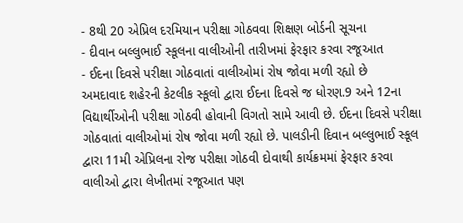- 8થી 20 એપ્રિલ દરમિયાન પરીક્ષા ગોઠવવા શિક્ષણ બોર્ડની સૂચના
- દીવાન બલ્લુભાઈ સ્કૂલના વાલીઓની તારીખમાં ફેરફાર કરવા રજૂઆત
- ઈદના દિવસે પરીક્ષા ગોઠવાતાં વાલીઓમાં રોષ જોવા મળી રહ્યો છે
અમદાવાદ શહેરની કેટલીક સ્કૂલો દ્વારા ઈદના દિવસે જ ધોરણ.9 અને 12ના વિદ્યાર્થીઓની પરીક્ષા ગોઠવી હોવાની વિગતો સામે આવી છે. ઈદના દિવસે પરીક્ષા ગોઠવાતાં વાલીઓમાં રોષ જોવા મળી રહ્યો છે. પાલડીની દિવાન બલ્લુભાઈ સ્કૂલ દ્વારા 11મી એપ્રિલના રોજ પરીક્ષા ગોઠવી દોવાથી કાર્યક્રમમાં ફેરફાર કરવા વાલીઓ દ્વારા લેખીતમાં રજૂઆત પણ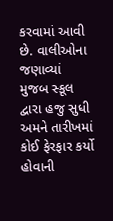કરવામાં આવી છે. વાલીઓના જણાવ્યાં મુજબ સ્કૂલ દ્વારા હજુ સુધી અમને તારીખમાં કોઈ ફેરફાર કર્યો હોવાની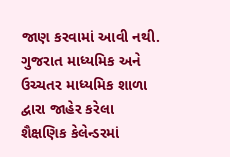જાણ કરવામાં આવી નથી.
ગુજરાત માધ્યમિક અને ઉચ્ચતર માધ્યમિક શાળા દ્વારા જાહેર કરેલા શૈક્ષણિક કેલેન્ડરમાં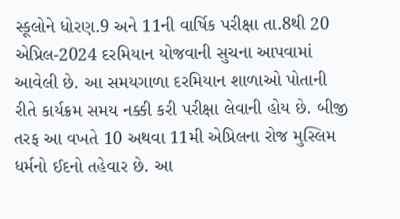સ્કૂલોને ધોરણ.9 અને 11ની વાર્ષિક પરીક્ષા તા.8થી 20 એપ્રિલ-2024 દરમિયાન યોજવાની સુચના આપવામાં આવેલી છે. આ સમયગાળા દરમિયાન શાળાઓ પોતાની રીતે કાર્યક્રમ સમય નક્કી કરી પરીક્ષા લેવાની હોય છે. બીજી તરફ આ વખતે 10 અથવા 11મી એપ્રિલના રોજ મુસ્લિમ ધર્મનો ઈદનો તહેવાર છે. આ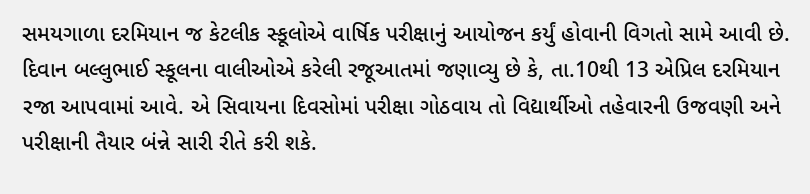સમયગાળા દરમિયાન જ કેટલીક સ્કૂલોએ વાર્ષિક પરીક્ષાનું આયોજન કર્યું હોવાની વિગતો સામે આવી છે. દિવાન બલ્લુભાઈ સ્કૂલના વાલીઓએ કરેલી રજૂઆતમાં જણાવ્યુ છે કે, તા.10થી 13 એપ્રિલ દરમિયાન રજા આપવામાં આવે. એ સિવાયના દિવસોમાં પરીક્ષા ગોઠવાય તો વિદ્યાર્થીઓ તહેવારની ઉજવણી અને પરીક્ષાની તૈયાર બંન્ને સારી રીતે કરી શકે.